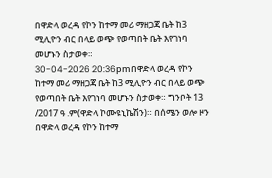በዋድላ ወረዳ የኮን ከተማ መሪ ማዘጋጃ ቤት ከ3 ሚሊዮን ብር በላይ ወጭ የወጣበት ቤት እየገነባ መሆኑን ስታወቀ።
30-04-2026 20:36pmበዋድላ ወረዳ የኮን ከተማ መሪ ማዘጋጃ ቤት ከ3 ሚሊዮን ብር በላይ ወጭ የወጣበት ቤት እየገነባ መሆኑን ስታወቀ። ግንቦት 13 /2017 ዓ .ም(ዋድላ ኮሙዩኒኬሽን)። በሰሜን ወሎ ዞን በዋድላ ወረዳ የኮን ከተማ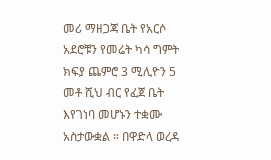መሪ ማዘጋጃ ቤት የአርሶ አደሮቹን የመሬት ካሳ ግምት ክፍያ ጨምሮ 3 ሚሊዮን 5 መቶ ሺህ ብር የፈጀ ቤት እየገነባ መሆኑን ተቋሙ አስታውቋል ። በዋድላ ወረዳ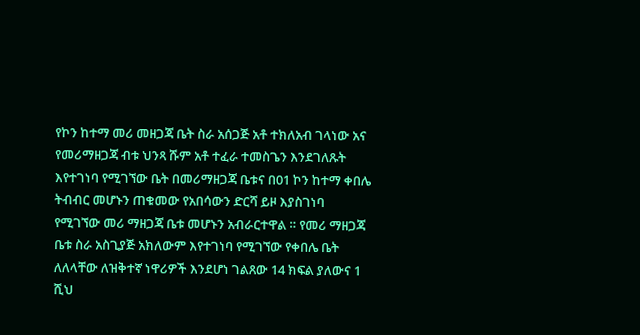የኮን ከተማ መሪ መዘጋጃ ቤት ስራ አሰጋጅ አቶ ተክለአብ ገላነው አና የመሪማዘጋጃ ብቱ ህንጻ ሹም አቶ ተፈራ ተመስጌን እንደገለጹት እየተገነባ የሚገኘው ቤት በመሪማዘጋጃ ቤቱና በ01 ኮን ከተማ ቀበሌ ትብብር መሆኑን ጠቁመው የአበሳውን ድርሻ ይዞ እያስገነባ የሚገኘው መሪ ማዘጋጃ ቤቱ መሆኑን አብራርተዋል ። የመሪ ማዘጋጃ ቤቱ ስራ አስጊያጅ አክለውም እየተገነባ የሚገኘው የቀበሌ ቤት ለለላቸው ለዝቅተኛ ነዋሪዎች እንደሆነ ገልጸው 14 ክፍል ያለውና 1 ሺህ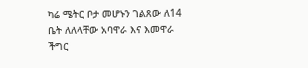ካሬ ሜትር ቦታ መሆኑን ገልጸው ለ14 ቤት ለለላቸው አባዋራ እና እመዋራ ችግር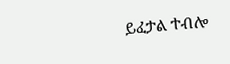ይፈታል ተብሎ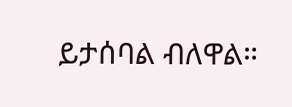ይታሰባል ብለዋል።